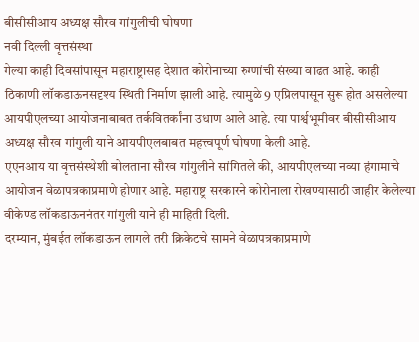बीसीसीआय अध्यक्ष सौरव गांगुलीची घोषणा
नवी दिल्ली वृत्तसंस्था
गेल्या काही दिवसांपासून महाराष्ट्रासह देशात कोरोनाच्या रुग्णांची संख्या वाढत आहे. काही ठिकाणी लॉकडाऊनसदृश्य स्थिती निर्माण झाली आहे. त्यामुळे 9 एप्रिलपासून सुरू होत असलेल्या आयपीएलच्या आयोजनाबाबत तर्कवितर्कांना उधाण आले आहे. त्या पार्श्वभूमीवर बीसीसीआय अध्यक्ष सौरव गांगुली याने आयपीएलबाबत महत्त्वपूर्ण घोषणा केली आहे.
एएनआय या वृत्तसंस्थेशी बोलताना सौरव गांगुलीने सांगितले की, आयपीएलच्या नव्या हंगामाचे आयोजन वेळापत्रकाप्रमाणे होणार आहे. महाराष्ट्र सरकारने कोरोनाला रोखण्यासाठी जाहीर केलेल्या वीकेण्ड लॉकडाऊननंतर गांगुली याने ही माहिती दिली.
दरम्यान, मुंबईत लॉकडाऊन लागले तरी क्रिकेटचे सामने वेळापत्रकाप्रमाणे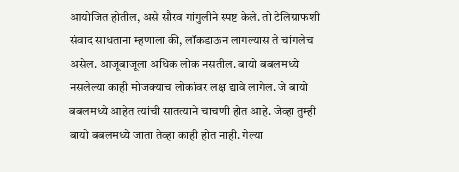आयोजित होतील, असे सौरव गांगुलीने स्पष्ट केले. तो टेलिग्राफशी संवाद साधताना म्हणाला की, लॉकडाऊन लागल्यास ते चांगलेच असेल. आजूबाजूला अधिक लोक नसतील. बायो बबलमध्ये नसलेल्या काही मोजक्याच लोकांवर लक्ष द्यावे लागेल. जे बायो बबलमध्ये आहेत त्यांची सातत्याने चाचणी होत आहे. जेव्हा तुम्ही बायो बबलमध्ये जाता तेव्हा काही होत नाही. गेल्या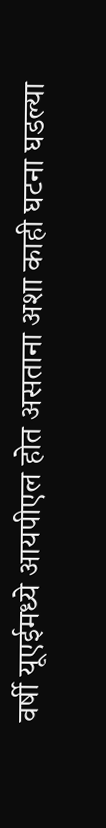वर्षी यूएईमध्ये आयपीएल होत असताना अशा काही घटना घडल्या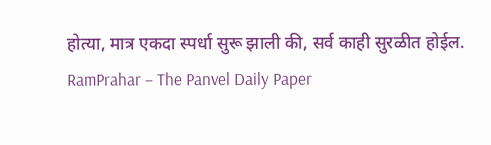होत्या, मात्र एकदा स्पर्धा सुरू झाली की, सर्व काही सुरळीत होईल.
RamPrahar – The Panvel Daily Paper